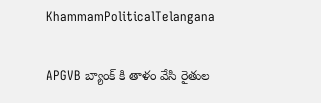KhammamPoliticalTelangana

APGVB బ్యాంక్ కి తాళం వేసి రైతుల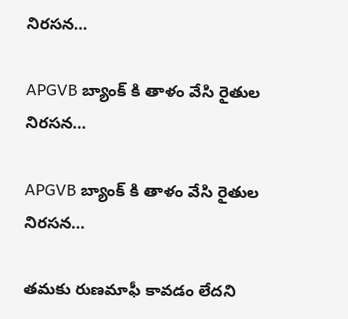నిరసన…

APGVB బ్యాంక్ కి తాళం వేసి రైతుల నిరసన…

APGVB బ్యాంక్ కి తాళం వేసి రైతుల నిరసన…

తమకు రుణమాఫీ కావడం లేదని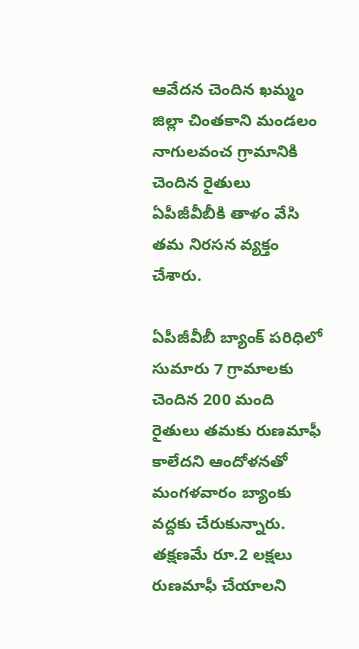ఆవేదన చెందిన ఖమ్మం జిల్లా చింతకాని మండలం నాగులవంచ గ్రామానికి చెందిన రైతులు ఏపీజీవీబీకి తాళం వేసి తమ నిరసన వ్యక్తం చేశారు.

ఏపీజీవీబీ బ్యాంక్‌ పరిధిలో సుమారు 7 గ్రామాలకు చెందిన 200 మంది రైతులు తమకు రుణమాఫీ కాలేదని ఆందోళనతో మంగళవారం బ్యాంకు వద్దకు చేరుకున్నారు. తక్షణమే రూ.2 లక్షలు రుణమాఫీ చేయాలని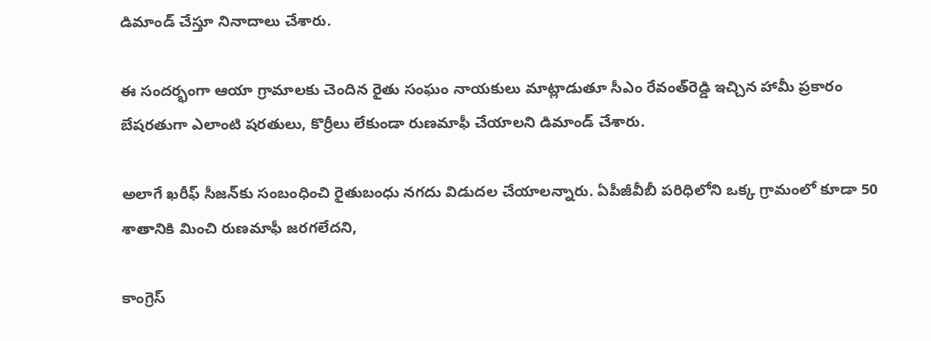డిమాండ్‌ చేస్తూ నినాదాలు చేశారు.

ఈ సందర్భంగా ఆయా గ్రామాలకు చెందిన రైతు సంఘం నాయకులు మాట్లాడుతూ సీఎం రేవంత్‌రెడ్డి ఇచ్చిన హామీ ప్రకారం బేషరతుగా ఎలాంటి షరతులు, కొర్రీలు లేకుండా రుణమాఫీ చేయాలని డిమాండ్‌ చేశారు.

అలాగే ఖరీఫ్‌ సీజన్‌కు సంబంధించి రైతుబంధు నగదు విడుదల చేయాలన్నారు. ఏపీజీవీబీ పరిధిలోని ఒక్క గ్రామంలో కూడా 50 శాతానికి మించి రుణమాఫీ జరగలేదని,

కాంగ్రెస్‌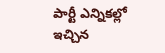పార్టీ ఎన్నికల్లో ఇచ్చిన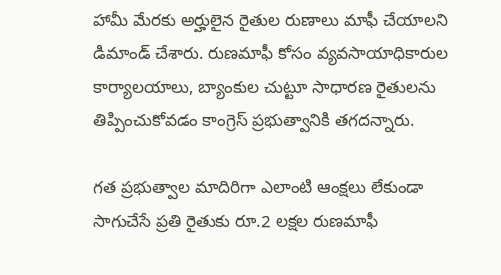హామీ మేరకు అర్హులైన రైతుల రుణాలు మాఫీ చేయాలని డిమాండ్‌ చేశారు. రుణమాఫీ కోసం వ్యవసాయాధికారుల కార్యాలయాలు, బ్యాంకుల చుట్టూ సాధారణ రైతులను తిప్పించుకోవడం కాంగ్రెస్‌ ప్రభుత్వానికి తగదన్నారు.

గత ప్రభుత్వాల మాదిరిగా ఎలాంటి ఆంక్షలు లేకుండా సాగుచేసే ప్రతి రైతుకు రూ.2 లక్షల రుణమాఫీ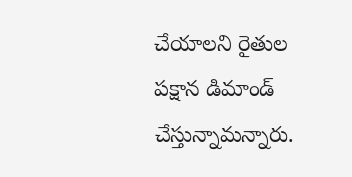చేయాలని రైతుల పక్షాన డిమాండ్‌ చేస్తున్నామన్నారు.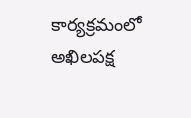కార్యక్రమంలో అఖిలపక్ష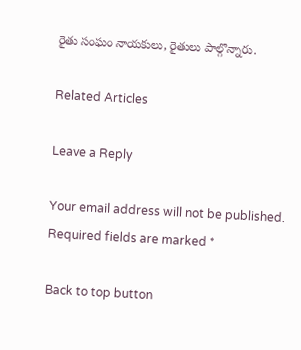రైతు సంఘం నాయకులు, రైతులు పాల్గొన్నారు.

Related Articles

Leave a Reply

Your email address will not be published. Required fields are marked *

Back to top button